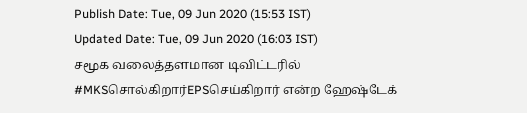Publish Date: Tue, 09 Jun 2020 (15:53 IST)
Updated Date: Tue, 09 Jun 2020 (16:03 IST)
சமூக வலைத்தளமான டிவிட்டரில் #MKSசொல்கிறார்EPSசெய்கிறார் என்ற ஹேஷ்டேக்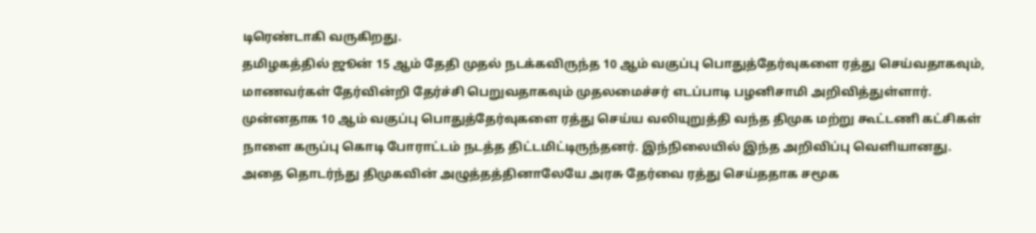டிரெண்டாகி வருகிறது.
தமிழகத்தில் ஜூன் 15 ஆம் தேதி முதல் நடக்கவிருந்த 10 ஆம் வகுப்பு பொதுத்தேர்வுகளை ரத்து செய்வதாகவும், மாணவர்கள் தேர்வின்றி தேர்ச்சி பெறுவதாகவும் முதலமைச்சர் எடப்பாடி பழனிசாமி அறிவித்துள்ளார்.
முன்னதாக 10 ஆம் வகுப்பு பொதுத்தேர்வுகளை ரத்து செய்ய வலியுறுத்தி வந்த திமுக மற்று கூட்டணி கட்சிகள் நாளை கருப்பு கொடி போராட்டம் நடத்த திட்டமிட்டிருந்தனர். இந்நிலையில் இந்த அறிவிப்பு வெளியானது.
அதை தொடர்ந்து திமுகவின் அழுத்தத்தினாலேயே அரசு தேர்வை ரத்து செய்ததாக சமூக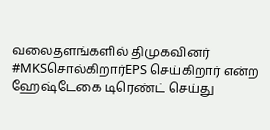வலைதளங்களில் திமுகவினர் #MKSசொல்கிறார்EPS செய்கிறார் என்ற ஹேஷ்டேகை டிரெண்ட் செய்து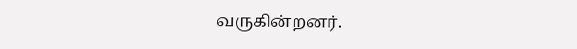வருகின்றனர்.